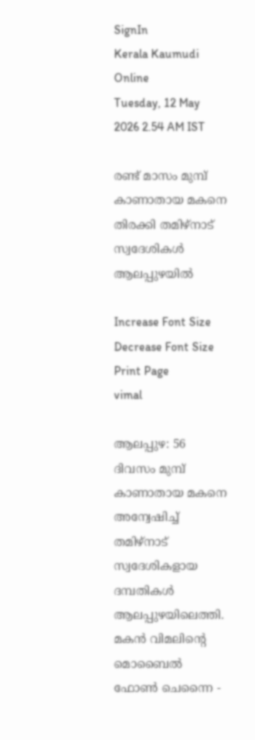SignIn
Kerala Kaumudi Online
Tuesday, 12 May 2026 2.54 AM IST

രണ്ട് മാസം മുമ്പ് കാണാതായ മകനെ തിരക്കി തമിഴ്നാട് സ്വദേശികൾ ആലപ്പുഴയിൽ

Increase Font Size Decrease Font Size Print Page
vimal

ആലപ്പുഴ: 56 ദിവസം മുമ്പ് കാണാതായ മകനെ അന്വേഷിച്ച് തമിഴ്നാട് സ്വദേശികളായ ദമ്പതികൾ ആലപ്പുഴയിലെത്തി. മകൻ വിമലിന്റെ മൊബൈൽ ഫോൺ ചെന്നൈ -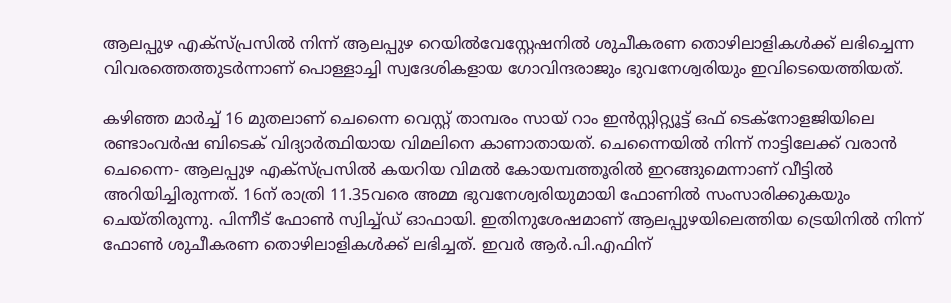ആലപ്പുഴ എക്സ്പ്രസിൽ നിന്ന് ആലപ്പുഴ റെയിൽവേസ്റ്റേഷനിൽ ശുചീകരണ തൊഴിലാളികൾക്ക് ലഭിച്ചെന്ന വിവരത്തെത്തുടർന്നാണ് പൊള്ളാച്ചി സ്വദേശികളായ ഗോവിന്ദരാജും ഭുവനേശ്വരിയും ഇവിടെയെത്തിയത്.

കഴിഞ്ഞ മാർച്ച് 16 മുതലാണ് ചെന്നൈ വെസ്റ്റ് താമ്പരം സായ് റാം ഇൻസ്റ്റിറ്റ്യൂട്ട് ഒഫ് ടെക്നോളജിയിലെ രണ്ടാംവർഷ ബിടെക് വിദ്യാ‌ർത്ഥിയായ വിമലിനെ കാണാതായത്. ചെന്നൈയിൽ നിന്ന് നാട്ടിലേക്ക് വരാൻ ചെന്നൈ- ആലപ്പുഴ എക്സ്പ്രസിൽ കയറിയ വിമൽ കോയമ്പത്തൂരിൽ ഇറങ്ങുമെന്നാണ് വീട്ടിൽ അറിയിച്ചിരുന്നത്. 16ന് രാത്രി 11.35വരെ അമ്മ ഭുവനേശ്വരിയുമായി ഫോണിൽ സംസാരിക്കുകയും ചെയ്തിരുന്നു. പിന്നീട് ഫോൺ സ്വിച്ച്ഡ് ഓഫായി. ഇതിനുശേഷമാണ് ആലപ്പുഴയിലെത്തിയ ട്രെയിനിൽ നിന്ന് ഫോൺ ശുചീകരണ തൊഴിലാളികൾക്ക് ലഭിച്ചത്. ഇവർ ആർ.പി.എഫിന്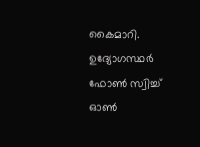കൈമാറി. ഉദ്യോഗസ്ഥർ ഫോൺ സ്വിച്ച് ഓൺ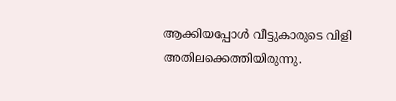ആക്കിയപ്പോൾ വീട്ടുകാരുടെ വിളി അതിലക്കെത്തിയിരുന്നു.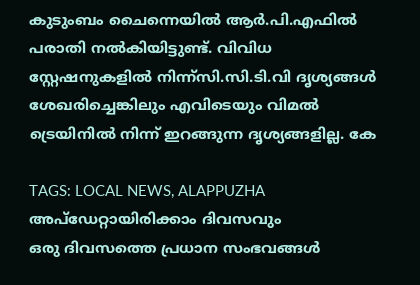കുടുംബം ചൈന്നെയിൽ ആർ.പി.എഫിൽ പരാതി നൽകിയിട്ടുണ്ട്. വിവിധ സ്റ്റേഷനുകളിൽ നിന്ന്സി.സി.ടി.വി ദൃശ്യങ്ങൾ ശേഖരിച്ചെങ്കിലും എവിടെയും വിമൽ ട്രെയിനിൽ നിന്ന് ഇറങ്ങുന്ന ദൃശ്യങ്ങളില്ല. കേ

TAGS: LOCAL NEWS, ALAPPUZHA
അപ്ഡേറ്റായിരിക്കാം ദിവസവും
ഒരു ദിവസത്തെ പ്രധാന സംഭവങ്ങൾ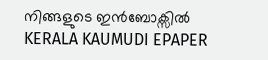നിങ്ങളുടെ ഇൻബോക്സിൽ
KERALA KAUMUDI EPAPER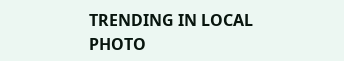TRENDING IN LOCAL
PHOTO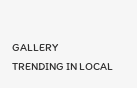GALLERY
TRENDING IN LOCAL